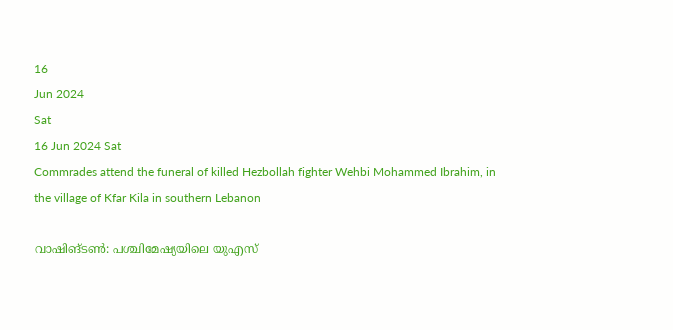16
Jun 2024
Sat
16 Jun 2024 Sat
Commrades attend the funeral of killed Hezbollah fighter Wehbi Mohammed Ibrahim, in the village of Kfar Kila in southern Lebanon

വാഷിങ്ടണ്‍: പശ്ചിമേഷ്യയിലെ യുഎസ്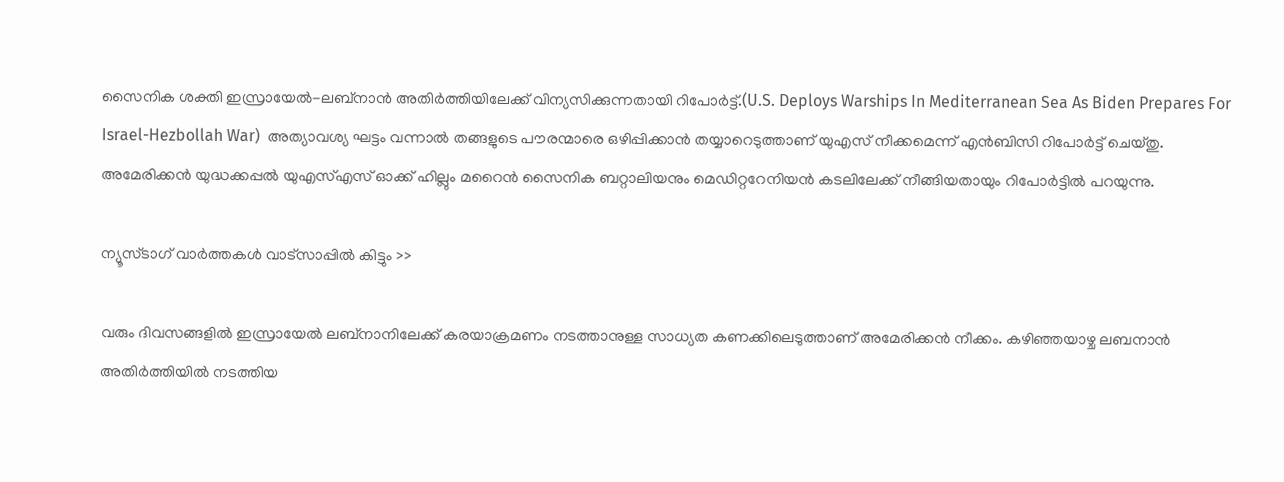സൈനിക ശക്തി ഇസ്രായേല്‍-ലബ്‌നാന്‍ അതിര്‍ത്തിയിലേക്ക് വിന്യസിക്കുന്നതായി റിപോര്‍ട്ട്.(U.S. Deploys Warships In Mediterranean Sea As Biden Prepares For Israel-Hezbollah War)  അത്യാവശ്യ ഘട്ടം വന്നാല്‍ തങ്ങളുടെ പൗരന്മാരെ ഒഴിപ്പിക്കാന്‍ തയ്യാറെടുത്താണ് യുഎസ് നീക്കമെന്ന് എന്‍ബിസി റിപോര്‍ട്ട് ചെയ്തു. അമേരിക്കന്‍ യുദ്ധക്കപ്പല്‍ യുഎസ്എസ് ഓക്ക് ഹില്ലും മറൈന്‍ സൈനിക ബറ്റാലിയനും മെഡിറ്ററേനിയന്‍ കടലിലേക്ക് നീങ്ങിയതായും റിപോര്‍ട്ടില്‍ പറയുന്നു.

ന്യൂസ്ടാഗ് വാര്‍ത്തകള്‍ വാട്‌സാപ്പില്‍ കിട്ടും >>

വരും ദിവസങ്ങളില്‍ ഇസ്രായേല്‍ ലബ്‌നാനിലേക്ക് കരയാക്രമണം നടത്താനുള്ള സാധ്യത കണക്കിലെടുത്താണ് അമേരിക്കന്‍ നീക്കം. കഴിഞ്ഞയാഴ്ച ലബനാന്‍ അതിര്‍ത്തിയില്‍ നടത്തിയ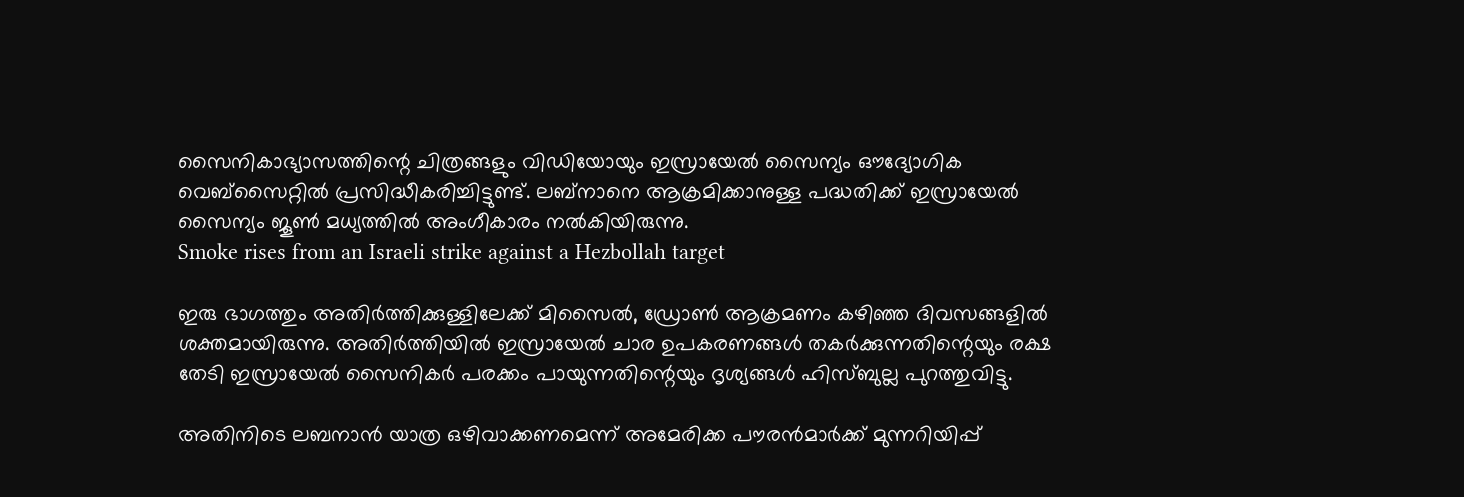സൈനികാഭ്യാസത്തിന്റെ ചിത്രങ്ങളും വിഡിയോയും ഇസ്രായേല്‍ സൈന്യം ഔദ്യോഗിക വെബ്സൈറ്റില്‍ പ്രസിദ്ധീകരിച്ചിട്ടുണ്ട്. ലബ്‌നാനെ ആക്രമിക്കാനുള്ള പദ്ധതിക്ക് ഇസ്രായേല്‍ സൈന്യം ജൂണ്‍ മധ്യത്തില്‍ അംഗീകാരം നല്‍കിയിരുന്നു.
Smoke rises from an Israeli strike against a Hezbollah target

ഇരു ഭാഗത്തും അതിര്‍ത്തിക്കുള്ളിലേക്ക് മിസൈല്‍, ഡ്രോണ്‍ ആക്രമണം കഴിഞ്ഞ ദിവസങ്ങളില്‍ ശക്തമായിരുന്നു. അതിര്‍ത്തിയില്‍ ഇസ്രായേല്‍ ചാര ഉപകരണങ്ങള്‍ തകര്‍ക്കുന്നതിന്റെയും രക്ഷ തേടി ഇസ്രായേല്‍ സൈനികര്‍ പരക്കം പായുന്നതിന്റെയും ദൃശ്യങ്ങള്‍ ഹിസ്ബുല്ല പുറത്തുവിട്ടു.

അതിനിടെ ലബനാന്‍ യാത്ര ഒഴിവാക്കണമെന്ന് അമേരിക്ക പൗരന്‍മാര്‍ക്ക് മുന്നറിയിപ്പ്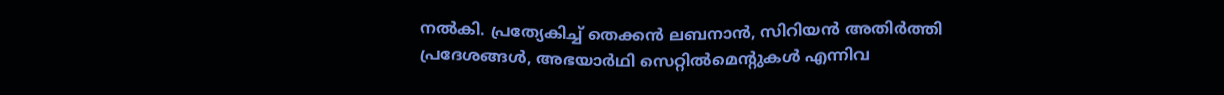നല്‍കി. പ്രത്യേകിച്ച് തെക്കന്‍ ലബനാന്‍, സിറിയന്‍ അതിര്‍ത്തി പ്രദേശങ്ങള്‍, അഭയാര്‍ഥി സെറ്റില്‍മെന്റുകള്‍ എന്നിവ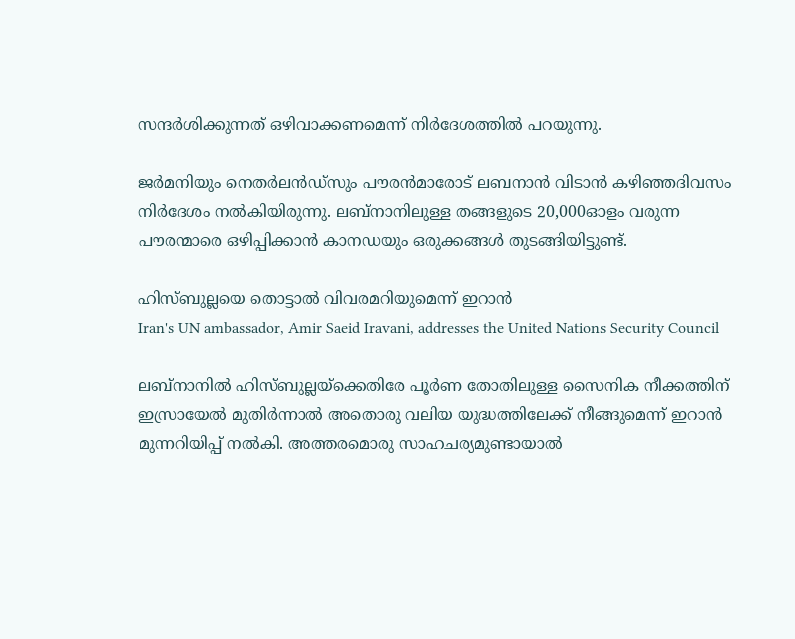സന്ദര്‍ശിക്കുന്നത് ഒഴിവാക്കണമെന്ന് നിര്‍ദേശത്തില്‍ പറയുന്നു.

ജര്‍മനിയും നെതര്‍ലന്‍ഡ്‌സും പൗരന്‍മാരോട് ലബനാന്‍ വിടാന്‍ കഴിഞ്ഞദിവസം നിര്‍ദേശം നല്‍കിയിരുന്നു. ലബ്‌നാനിലുള്ള തങ്ങളുടെ 20,000ഓളം വരുന്ന പൗരന്മാരെ ഒഴിപ്പിക്കാന്‍ കാനഡയും ഒരുക്കങ്ങള്‍ തുടങ്ങിയിട്ടുണ്ട്.

ഹിസ്ബുല്ലയെ തൊട്ടാല്‍ വിവരമറിയുമെന്ന് ഇറാന്‍
Iran's UN ambassador, Amir Saeid Iravani, addresses the United Nations Security Council

ലബ്‌നാനില്‍ ഹിസ്ബുല്ലയ്‌ക്കെതിരേ പൂര്‍ണ തോതിലുള്ള സൈനിക നീക്കത്തിന് ഇസ്രായേല്‍ മുതിര്‍ന്നാല്‍ അതൊരു വലിയ യുദ്ധത്തിലേക്ക് നീങ്ങുമെന്ന് ഇറാന്‍ മുന്നറിയിപ്പ് നല്‍കി. അത്തരമൊരു സാഹചര്യമുണ്ടായാല്‍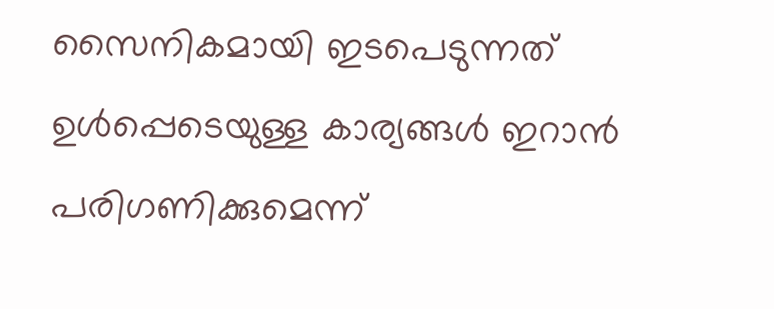സൈനികമായി ഇടപെടുന്നത് ഉള്‍പ്പെടെയുള്ള കാര്യങ്ങള്‍ ഇറാന്‍ പരിഗണിക്കുമെന്ന്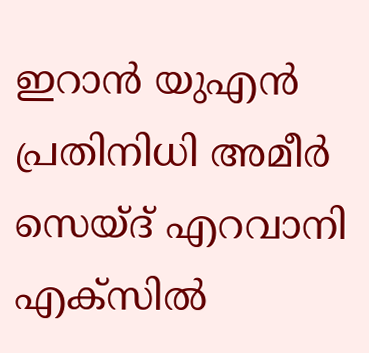ഇറാന്‍ യുഎന്‍ പ്രതിനിധി അമീര്‍ സെയ്ദ് എറവാനി എക്‌സില്‍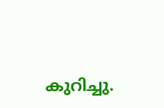കുറിച്ചു.